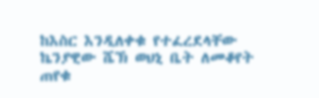ከእስር እንዲለቀቁ የተፈረደላቸው ኬንያዊው ሼኽ ወህኒ ቤት ለመቆየት ጠየቁ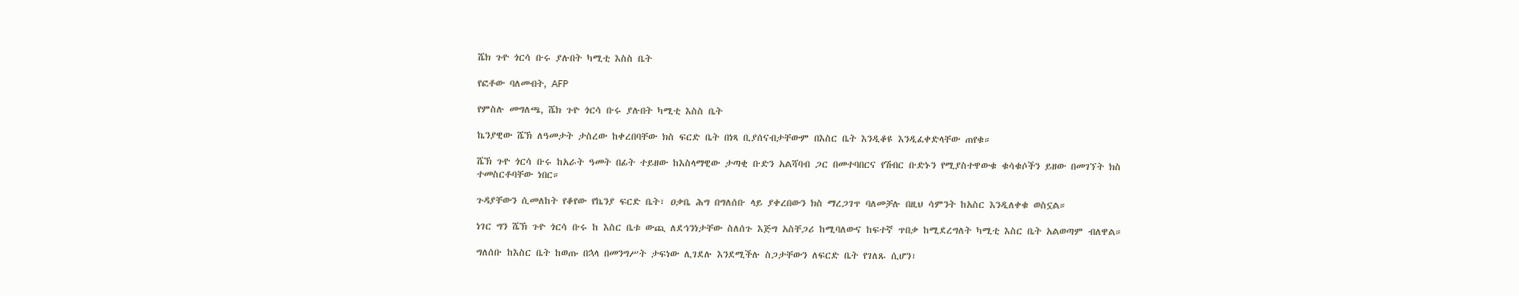ሼክ ጉዮ ጎርሳ ቡሩ ያሉበት ካሚቲ እስስ ቤት

የፎቶው ባለመብት, AFP

የምስሉ መግለጫ, ሼክ ጉዮ ጎርሳ ቡሩ ያሉበት ካሚቲ እስስ ቤት

ኬንያዊው ሼኽ ለዓመታት ታስረው ከቀረበባቸው ክስ ፍርድ ቤት በነጻ ቢያሰናብታቸውም በእስር ቤት እንዲቆዩ እንዲፈቀድላቸው ጠየቁ።

ሼኽ ጉዮ ጎርሳ ቡሩ ከአራት ዓመት በፊት ተይዘው ከእስላማዊው ታጣቂ ቡድን አልሻባብ ጋር በመተባበርና የሽብር ቡድኑን የሚያስተዋውቁ ቁሳቁሶችን ይዘው በመገኘት ክስ ተመስርቶባቸው ነበር።

ጉዳያቸውን ሲመለከት የቆየው የኬንያ ፍርድ ቤት፣ ዐቃቤ ሕግ በግለሰቡ ላይ ያቀረበውን ክስ ማረጋገጥ ባለመቻሉ በዚህ ሳምንት ከአስር እንዲለቀቁ ወስኗል።

ነገር ግን ሼኽ ጉዮ ጎርሳ ቡሩ ከ እስር ቤቱ ውጪ ለደኅንነታቸው ስለሰጉ እጅግ አስቸጋሪ ከሚባለውና ከፍተኛ ጥበቃ ከሚደረግለት ካሚቲ እስር ቤት አልወጣም ብለዋል።

ግለሰቡ ከእስር ቤት ከወጡ በኋላ በመንግሥት ታፍነው ሊገደሉ እንደሚችሉ ስጋታቸውን ለፍርድ ቤት የገለጹ ሲሆን፣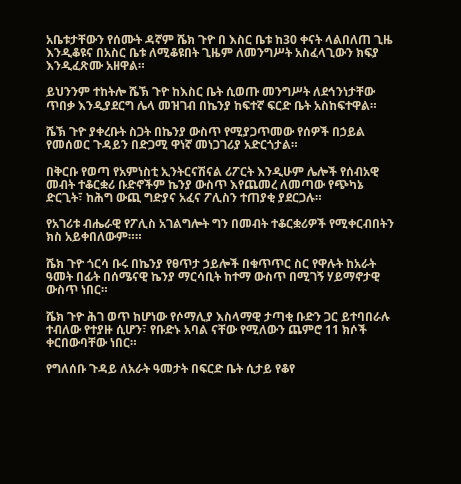አቤቱታቸውን የሰሙት ዳኛም ሼክ ጉዮ በ እስር ቤቱ ከ30 ቀናት ላልበለጠ ጊዜ እንዲቆዩና በአስር ቤቱ ለሚቆዩበት ጊዜም ለመንግሥት አስፈላጊውን ክፍያ እንዲፈጽሙ አዘዋል።

ይህንንም ተከትሎ ሼኽ ጉዮ ከእስር ቤት ሲወጡ መንግሥት ለደኅንነታቸው ጥበቃ እንዲያደርግ ሌላ መዝገብ በኬንያ ከፍተኛ ፍርድ ቤት አስከፍተዋል።

ሼኽ ጉዮ ያቀረቡት ስጋት በኬንያ ውስጥ የሚያጋጥመው የሰዎች በኃይል የመሰወር ጉዳይን በድጋሚ ዋነኛ መነጋገሪያ አድርጎታል።

በቅርቡ የወጣ የአምነስቲ ኢንትርናሽናል ሪፖርት እንዲሁም ሌሎች የሰብአዊ መብት ተቆርቋሪ ቡድኖችም ኬንያ ውስጥ እየጨመረ ለመጣው የጭካኔ ድርጊት፣ ከሕግ ውጪ ግድያና አፈና ፖሊስን ተጠያቂ ያደርጋሉ።

የአገሪቱ ብሔራዊ የፖሊስ አገልግሎት ግን በመብት ተቆርቋሪዎች የሚቀርብበትን ክስ አይቀበለውም።።

ሼክ ጉዮ ጎርሳ ቡሩ በኬንያ የፀጥታ ኃይሎች በቁጥጥር ስር የዋሉት ከአራት ዓመት በፊት በሰሜናዊ ኬንያ ማርሳቢት ከተማ ውስጥ በሚገኝ ሃይማኖታዊ ውስጥ ነበር።

ሼክ ጉዮ ሕገ ወጥ ከሆነው የሶማሊያ እስላማዊ ታጣቂ ቡድን ጋር ይተባበራሉ ተብለው የተያዙ ሲሆን፣ የቡድኑ አባል ናቸው የሚለውን ጨምሮ 11 ክሶች ቀርበውባቸው ነበር።

የግለሰቡ ጉዳይ ለአራት ዓመታት በፍርድ ቤት ሲታይ የቆየ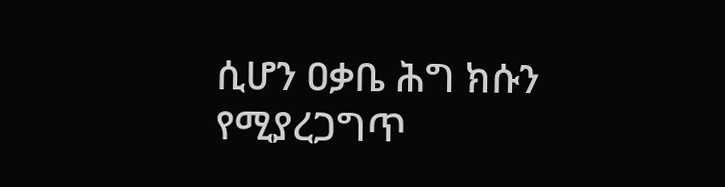ሲሆን ዐቃቤ ሕግ ክሱን የሚያረጋግጥ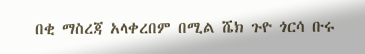በቂ ማስረጃ አላቀረበም በሚል ሼክ ጉዮ ጎርሳ ቡሩ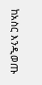ከአስር እንዲወጡ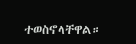ተወስኖላቸዋል።